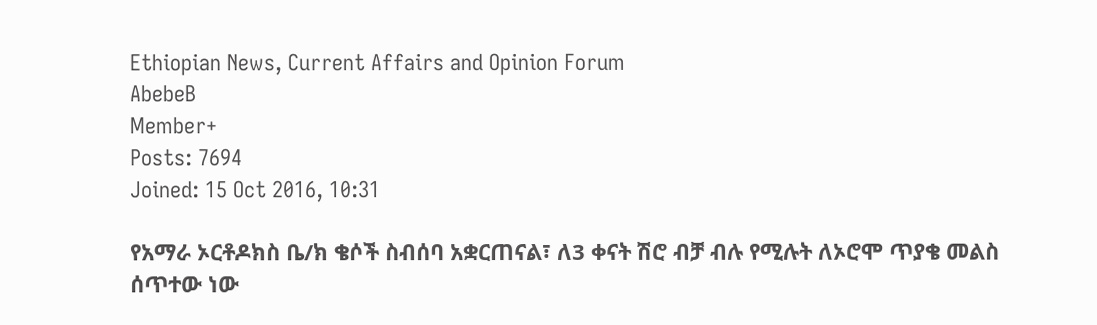Ethiopian News, Current Affairs and Opinion Forum
AbebeB
Member+
Posts: 7694
Joined: 15 Oct 2016, 10:31

የአማራ ኦርቶዶክስ ቤ/ክ ቄሶች ስብሰባ አቋርጠናል፣ ለ3 ቀናት ሽሮ ብቻ ብሉ የሚሉት ለኦሮሞ ጥያቄ መልስ ሰጥተው ነው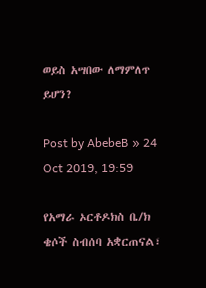ወይስ አሣበው ለማምለጥ ይሆን?

Post by AbebeB » 24 Oct 2019, 19:59

የአማራ ኦርቶዶክስ ቤ/ክ ቄሶች ስብሰባ አቋርጠናል፣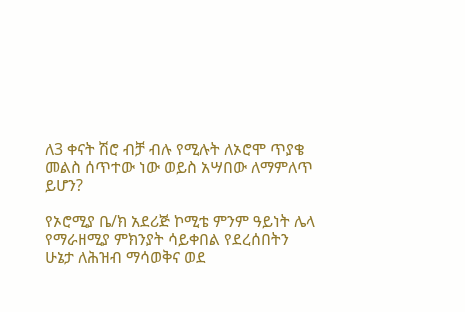ለ3 ቀናት ሽሮ ብቻ ብሉ የሚሉት ለኦሮሞ ጥያቄ መልስ ሰጥተው ነው ወይስ አሣበው ለማምለጥ ይሆን?

የኦሮሚያ ቤ/ክ አደሪጅ ኮሚቴ ምንም ዓይነት ሌላ የማራዘሚያ ምክንያት ሳይቀበል የደረሰበትን ሁኔታ ለሕዝብ ማሳወቅና ወደ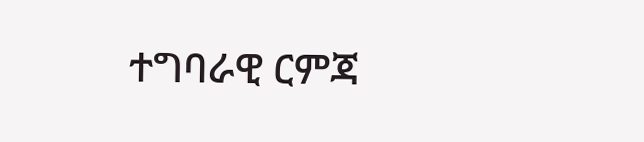ተግባራዊ ርምጃ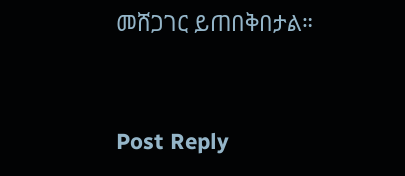መሸጋገር ይጠበቅበታል።


Post Reply